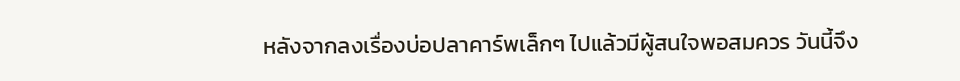หลังจากลงเรื่องบ่อปลาคาร์พเล็กๆ ไปแล้วมีผู้สนใจพอสมควร วันนี้จึง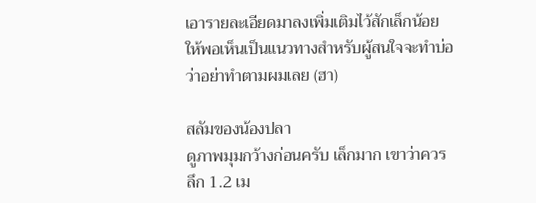เอารายละเอียดมาลงเพิ่มเติมไว้สักเล็กน้อย ให้พอเห็นเป็นแนวทางสำหรับผู้สนใจจะทำบ่อ ว่าอย่าทำตามผมเลย (ฮา)

สลัมของน้องปลา
ดูภาพมุมกว้างก่อนครับ เล็กมาก เขาว่าควรลึก 1.2 เม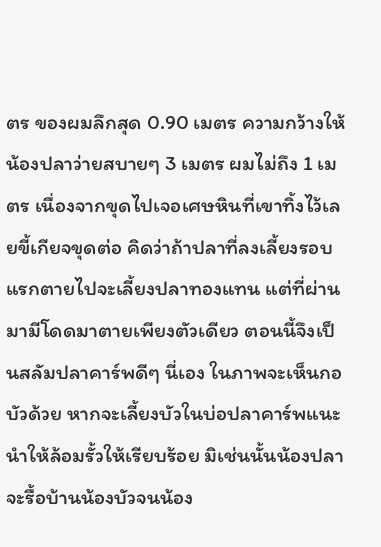ตร ของผมลึกสุด 0.90 เมตร ความกว้างให้น้องปลาว่ายสบายๆ 3 เมตร ผมไม่ถึง 1 เมตร เนื่องจากขุดไปเจอเศษหินที่เขาทิ้งไว้เลยขี้เกียจขุดต่อ คิดว่าถ้าปลาที่ลงเลี้ยงรอบแรกตายไปจะเลี้ยงปลาทองแทน แต่ที่ผ่านมามีโดดมาตายเพียงตัวเดียว ตอนนี้จึงเป็นสลัมปลาคาร์พดีๆ นี่เอง ในภาพจะเห็นกอบัวด้วย หากจะเลี้ยงบัวในบ่อปลาคาร์พแนะนำให้ล้อมรั้วให้เรียบร้อย มิเช่นนั้นน้องปลาจะรื้อบ้านน้องบัวจนน้อง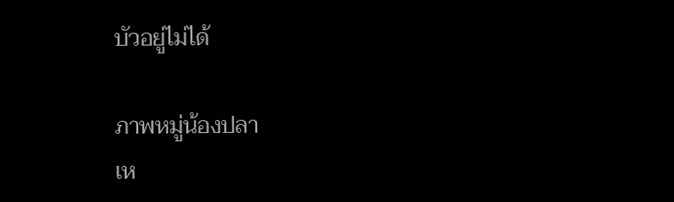บัวอยู่ไม่ได้

ภาพหมู่น้องปลา
เห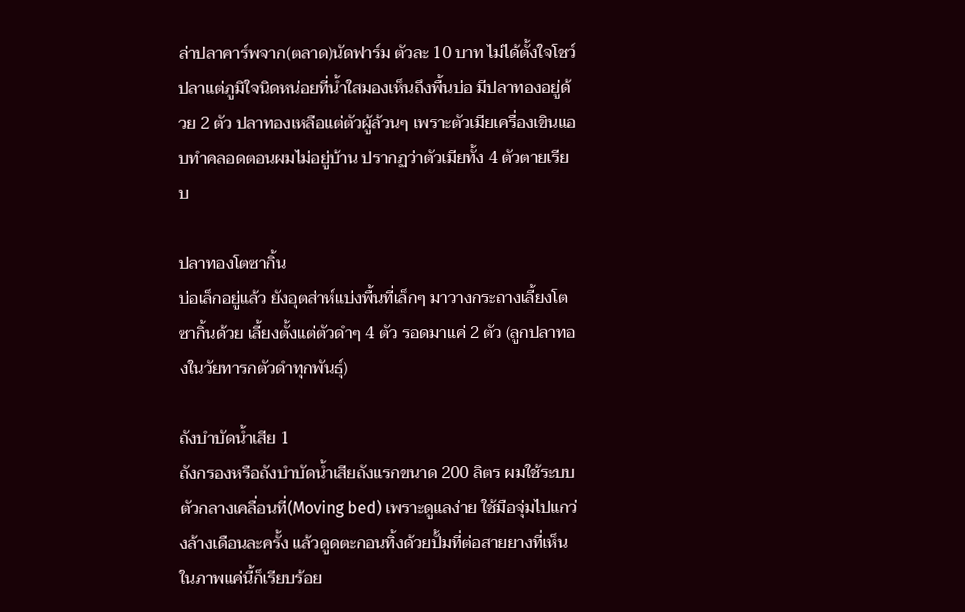ล่าปลาคาร์พจาก(ตลาด)นัดฟาร์ม ตัวละ 10 บาท ไม่ได้ตั้งใจโชว์ปลาแต่ภูมิใจนิดหน่อยที่น้ำใสมองเห็นถึงพื้นบ่อ มีปลาทองอยู่ด้วย 2 ตัว ปลาทองเหลือแต่ตัวผู้ล้วนๆ เพราะตัวเมียเครื่องเขินแอบทำคลอดตอนผมไม่อยู่บ้าน ปรากฏว่าตัวเมียทั้ง 4 ตัวตายเรียบ

ปลาทองโตซากิ้น
บ่อเล็กอยู่แล้ว ยังอุตส่าห์แบ่งพื้นที่เล็กๆ มาวางกระถางเลี้ยงโตซากิ้นด้วย เลี้ยงตั้งแต่ตัวดำๆ 4 ตัว รอดมาแค่ 2 ตัว (ลูกปลาทองในวัยทารกตัวดำทุกพันธุ์)

ถังบำบัดน้ำเสีย 1
ถังกรองหรือถังบำบัดน้ำเสียถังแรกขนาด 200 ลิตร ผมใช้ระบบตัวกลางเคลื่อนที่(Moving bed) เพราะดูแลง่าย ใช้มือจุ่มไปแกว่งล้างเดือนละครั้ง แล้วดูดตะกอนทิ้งด้วยปั้มที่ต่อสายยางที่เห็นในภาพแค่นี้ก็เรียบร้อย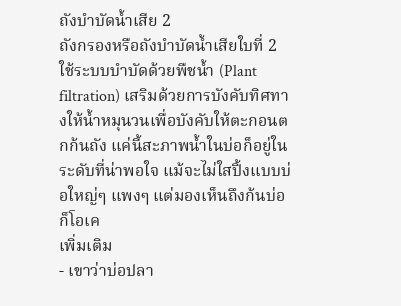ถังบำบัดน้ำเสีย 2
ถังกรองหรือถังบำบัดน้ำเสียใบที่ 2 ใช้ระบบบำบัดด้วยพืชน้ำ (Plant filtration) เสริมด้วยการบังคับทิศทางให้น้ำหมุนวนเพื่อบังคับให้ตะกอนตกก้นถัง แค่นี้สะภาพน้ำในบ่อก็อยู่ในระดับที่น่าพอใจ แม้จะไม่ใสปิ้งแบบบ่อใหญ่ๆ แพงๆ แต่มองเห็นถึงก้นบ่อก็โอเค
เพิ่มเติม
- เขาว่าบ่อปลา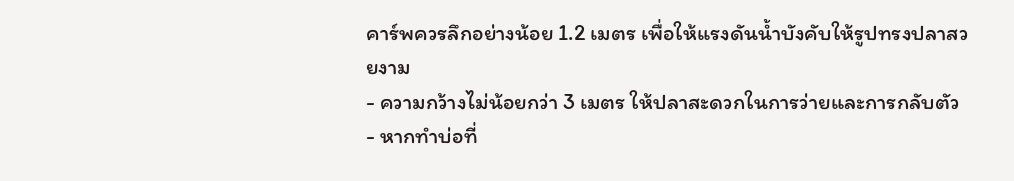คาร์พควรลึกอย่างน้อย 1.2 เมตร เพื่อให้แรงดันน้ำบังคับให้รูปทรงปลาสวยงาม
- ความกว้างไม่น้อยกว่า 3 เมตร ให้ปลาสะดวกในการว่ายและการกลับตัว
- หากทำบ่อที่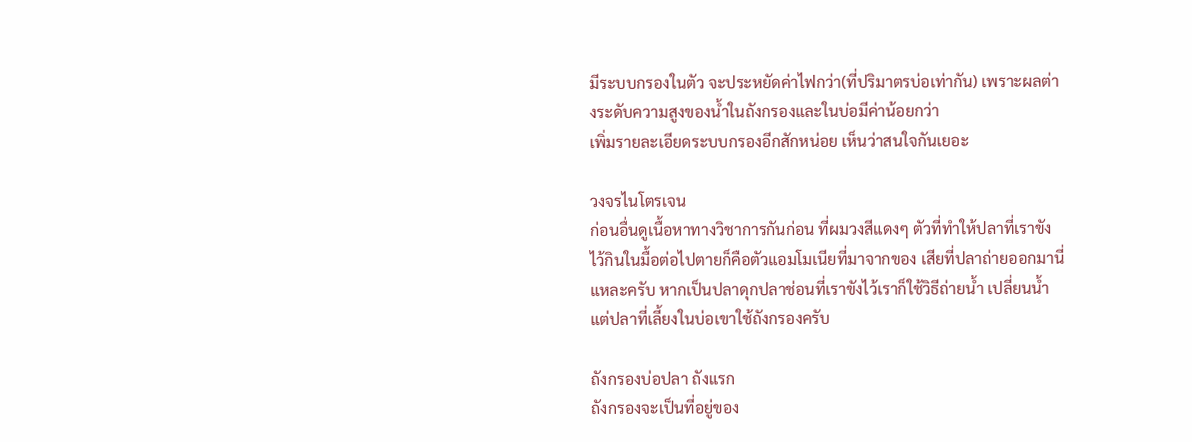มีระบบกรองในตัว จะประหยัดค่าไฟกว่า(ที่ปริมาตรบ่อเท่ากัน) เพราะผลต่างระดับความสูงของน้ำในถังกรองและในบ่อมีค่าน้อยกว่า
เพิ่มรายละเอียดระบบกรองอีกสักหน่อย เห็นว่าสนใจกันเยอะ

วงจรไนโตรเจน
ก่อนอื่นดูเนื้อหาทางวิชาการกันก่อน ที่ผมวงสีแดงๆ ตัวที่ทำให้ปลาที่เราขังไว้กินในมื้อต่อไปตายก็คือตัวแอมโมเนียที่มาจากของ เสียที่ปลาถ่ายออกมานี่แหละครับ หากเป็นปลาดุกปลาช่อนที่เราขังไว้เราก็ใช้วิธีถ่ายน้ำ เปลี่ยนน้ำ แต่ปลาที่เลี้ยงในบ่อเขาใช้ถังกรองครับ

ถังกรองบ่อปลา ถังแรก
ถังกรองจะเป็นที่อยู่ของ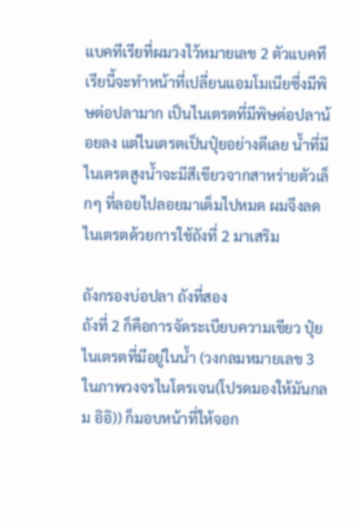แบคทีเรียที่ผมวงไว้หมายเลข 2 ตัวแบคทีเรียนี้จะทำหน้าที่เปลี่ยนแอมโมเนียซึ่งมีพิษต่อปลามาก เป็นไนเตรตที่มีพิษต่อปลาน้อยลง แต่ไนเตรตเป็นปุ๋ยอย่างดีเลย น้ำที่มีไนเตรตสูงน้ำจะมีสีเขียวจากสาหร่ายตัวเล็กๆ ที่ลอยไปลอยมาเต็มไปหมด ผมจึงลดไนเตรตด้วยการใช้ถังที่ 2 มาเสริม

ถังกรองบ่อปลา ถังที่สอง
ถังที่ 2 ก็คือการจัดระเบียบความเขียว ปุ๋ยไนเตรตที่มีอยู่ในน้ำ (วงกลมหมายเลข 3 ในภาพวงจรไนโตรเจน(โปรดมองให้มันกลม อิอิ)) ก็มอบหน้าที่ให้จอก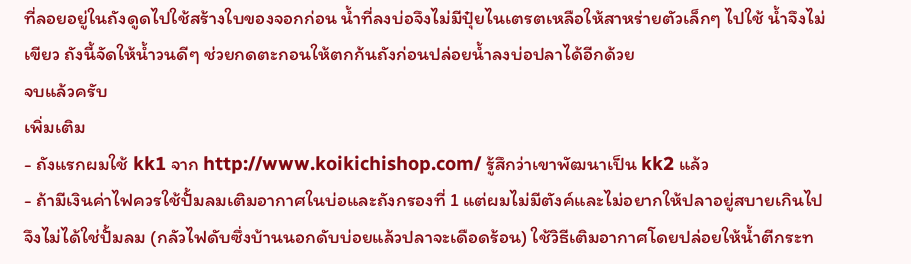ที่ลอยอยู่ในถังดูดไปใช้สร้างใบของจอกก่อน น้ำที่ลงบ่อจึงไม่มีปุ๋ยไนเตรตเหลือให้สาหร่ายตัวเล็กๆ ไปใช้ น้ำจึงไม่เขียว ถังนี้จัดให้น้ำวนดีๆ ช่วยกดตะกอนให้ตกก้นถังก่อนปล่อยน้ำลงบ่อปลาได้อีกด้วย
จบแล้วครับ
เพิ่มเติม
- ถังแรกผมใช้ kk1 จาก http://www.koikichishop.com/ รู้สึกว่าเขาพัฒนาเป็น kk2 แล้ว
- ถ้ามีเงินค่าไฟควรใช้ปั้มลมเติมอากาศในบ่อและถังกรองที่ 1 แต่ผมไม่มีตังค์และไม่อยากให้ปลาอยู่สบายเกินไป จึงไม่ได้ใช่ปั้มลม (กลัวไฟดับซึ่งบ้านนอกดับบ่อยแล้วปลาจะเดือดร้อน) ใช้วิธีเติมอากาศโดยปล่อยให้น้ำตีกระท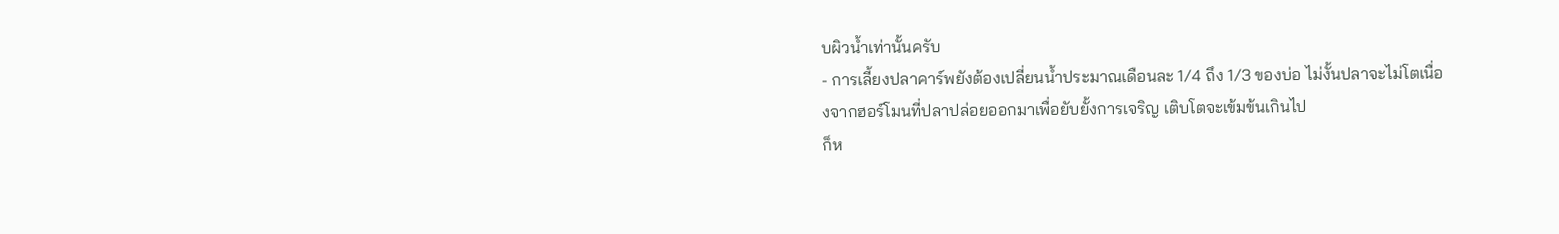บผิวน้ำเท่านั้นครับ
- การเลี้ยงปลาคาร์พยังต้องเปลี่ยนน้ำประมาณเดือนละ 1/4 ถึง 1/3 ของบ่อ ไม่งั้นปลาจะไม่โตเนื่องจากฮอร์โมนที่ปลาปล่อยออกมาเพื่อยับยั้งการเจริญ เติบโตจะเข้มข้นเกินไป
ก็ห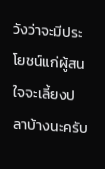วังว่าจะมีประโยชน์แก่ผู้สนใจจะเลี้ยงปลาบ้างนะครับ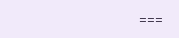===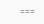===